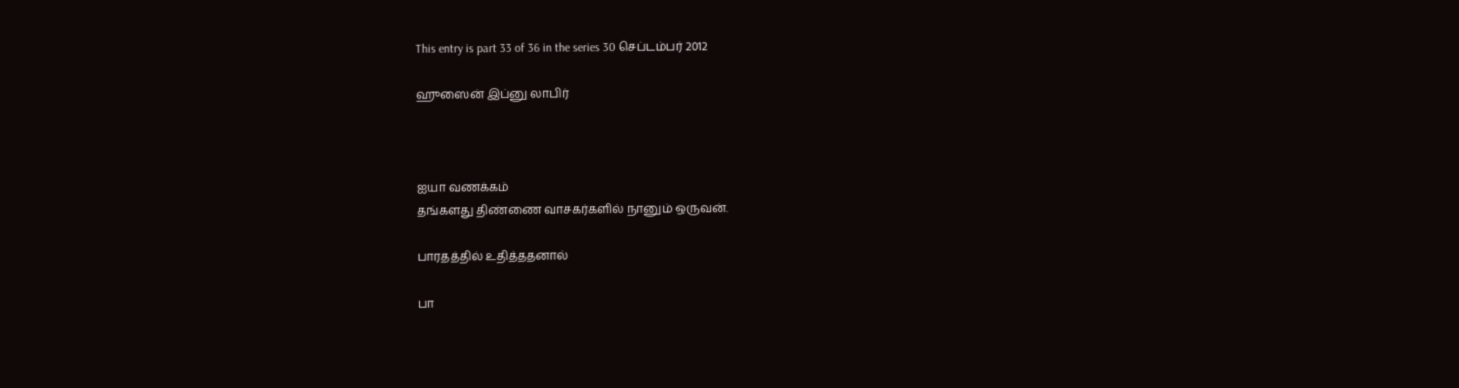This entry is part 33 of 36 in the series 30 செப்டம்பர் 2012

ஹுஸைன் இப்னு லாபிர்



ஐயா வணக்கம்
தங்களது திண்ணை வாசகர்களில் நானும் ஒருவன்.

பாரதத்தில் உதித்ததனால்

பா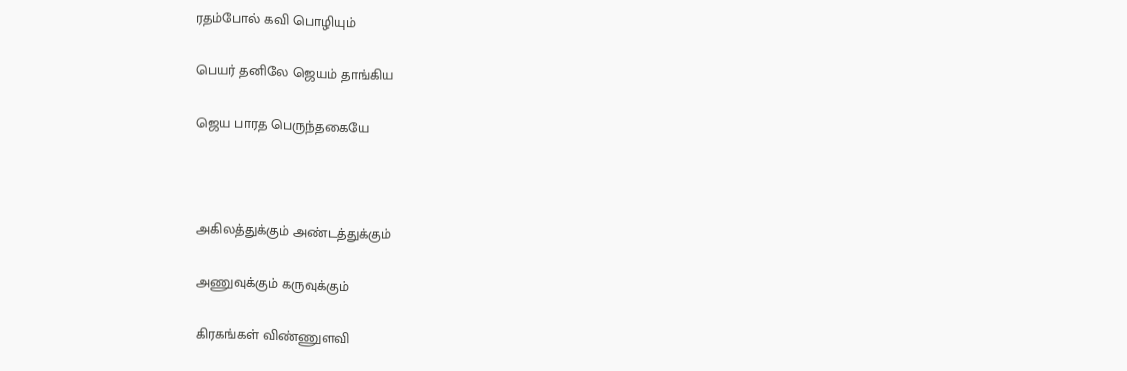ரதம்போல் கவி பொழியும்

பெயர் தனிலே ஜெயம் தாங்கிய

ஜெய பாரத பெருந்தகையே



அகிலத்துக்கும் அண்டத்துக்கும்

அணுவுக்கும் கருவுக்கும்

கிரகங்கள் விண்ணுளவி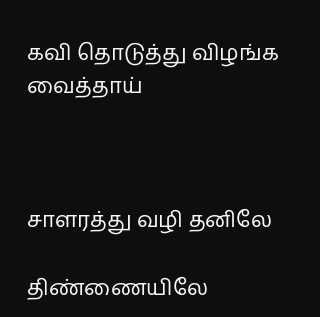கவி தொடுத்து விழங்க வைத்தாய்



சாளரத்து வழி தனிலே

திண்ணையிலே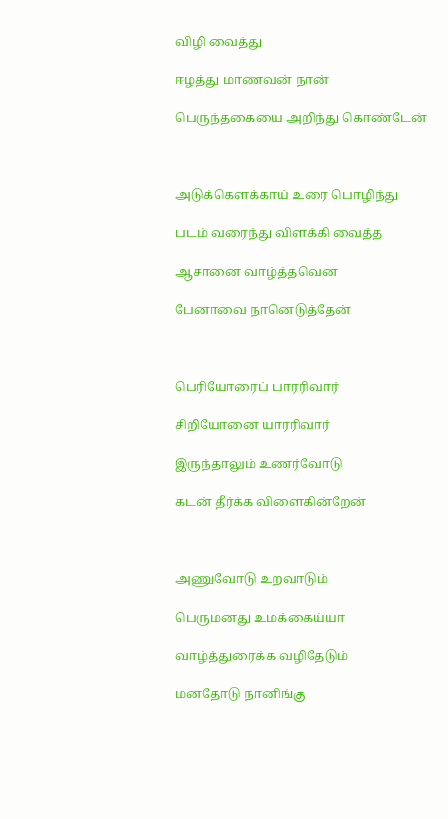விழி வைத்து

ஈழத்து மாணவன் நான்

பெருந்தகையை அறிந்து கொண்டேன்



அடுக்கௌக்காய் உரை பொழிந்து

படம் வரைந்து விளக்கி வைத்த

ஆசானை வாழ்த்தவென

பேனாவை நானெடுத்தேன்



பெரியோரைப் பாரரிவார்

சிறியோனை யாரரிவார்

இருந்தாலும் உணர்வோடு

கடன் தீர்க்க விளைகின்றேன்



அணுவோடு உறவாடும்

பெருமனது உமக்கைய்யா

வாழ்த்துரைக்க வழிதேடும்

மனதோடு நானிங்கு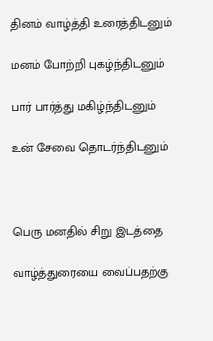தினம் வாழ்த்தி உரைத்திடனும்

மனம் போற்றி புகழ்ந்திடனும்

பார் பார்த்து மகிழ்ந்திடனும்

உன் சேவை தொடர்ந்திடனும்



பெரு மனதில் சிறு இடத்தை

வாழ்த்துரையை வைப்பதற்கு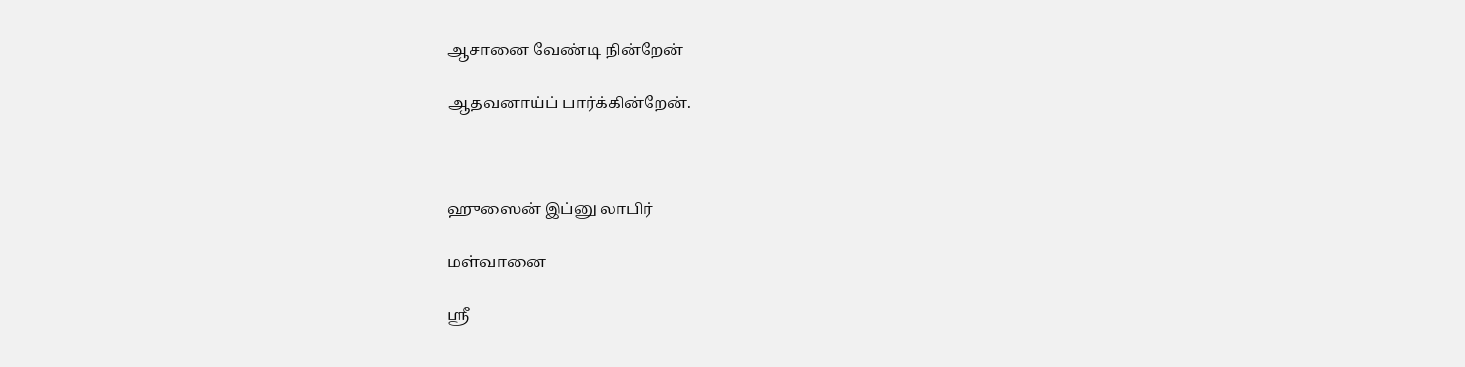ஆசானை வேண்டி நின்றேன்

ஆதவனாய்ப் பார்க்கின்றேன்.



ஹுஸைன் இப்னு லாபிர்

மள்வானை

ஸ்ரீ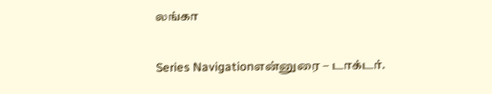லங்கா

Series Navigationஎன்னுரை – டாக்டர்.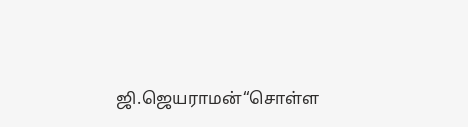ஜி.ஜெயராமன்“சொள்ள‌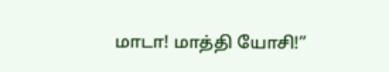மாடா! மாத்தி யோசி!”